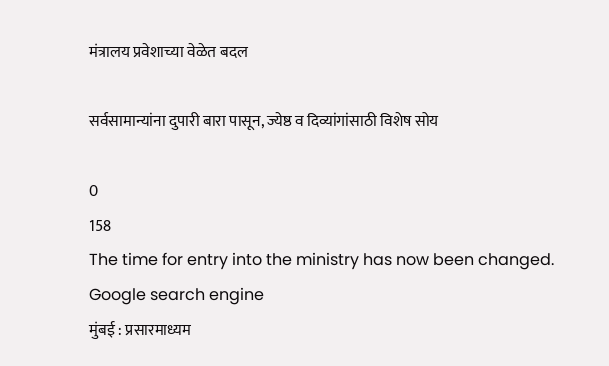मंत्रालय प्रवेशाच्या वेळेत बदल

सर्वसामान्यांना दुपारी बारा पासून, ज्येष्ठ व दिव्यांगांसाठी विशेष सोय

0
158
The time for entry into the ministry has now been changed.
Google search engine
मुंबई : प्रसारमाध्यम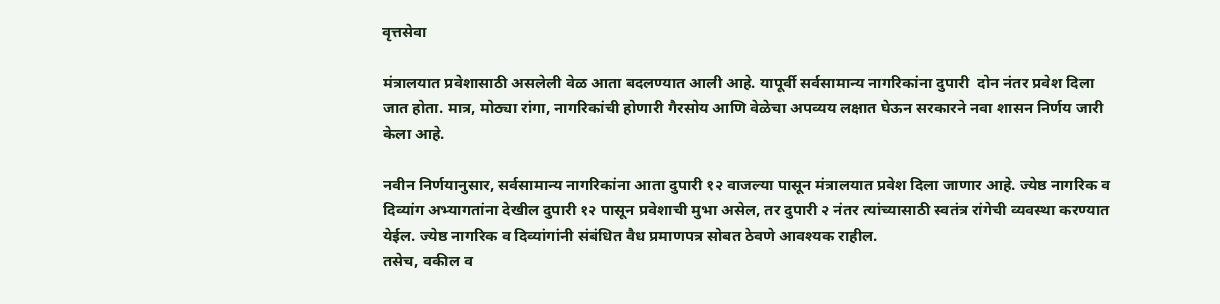वृत्तसेवा

मंत्रालयात प्रवेशासाठी असलेली वेळ आता बदलण्यात आली आहे. यापूर्वी सर्वसामान्य नागरिकांना दुपारी  दोन नंतर प्रवेश दिला जात होता. मात्र, मोठ्या रांगा, नागरिकांची होणारी गैरसोय आणि वेळेचा अपव्यय लक्षात घेऊन सरकारने नवा शासन निर्णय जारी केला आहे.

नवीन निर्णयानुसार, सर्वसामान्य नागरिकांना आता दुपारी १२ वाजल्या पासून मंत्रालयात प्रवेश दिला जाणार आहे. ज्येष्ठ नागरिक व दिव्यांग अभ्यागतांना देखील दुपारी १२ पासून प्रवेशाची मुभा असेल, तर दुपारी २ नंतर त्यांच्यासाठी स्वतंत्र रांगेची व्यवस्था करण्यात येईल. ज्येष्ठ नागरिक व दिव्यांगांनी संबंधित वैध प्रमाणपत्र सोबत ठेवणे आवश्यक राहील.
तसेच, वकील व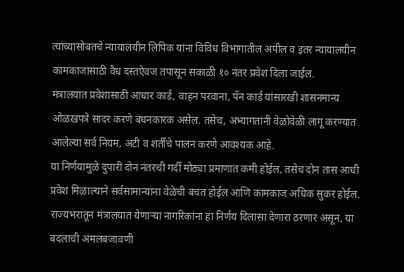त्यांच्यासोबतचे न्यायालयीन लिपिक यांना विविध विभागातील अपील व इतर न्यायालयीन कामकाजासाठी वैध दस्तऐवज तपासून सकाळी १० नंतर प्रवेश दिला जाईल.
मंत्रालयात प्रवेशासाठी आधार कार्ड, वाहन परवाना, पॅन कार्ड यांसारखी शासनमान्य ओळखपत्रे सादर करणे बंधनकारक असेल. तसेच, अभ्यागतांनी वेळोवेळी लागू करण्यात आलेल्या सर्व नियम, अटी व शर्तींचे पालन करणे आवश्यक आहे.
या निर्णयामुळे दुपारी दोन नंतरची गर्दी मोठ्या प्रमाणात कमी होईल, तसेच दोन तास आधी प्रवेश मिळाल्याने सर्वसामान्यांना वेळेची बचत होईल आणि कामकाज अधिक सुकर होईल. राज्यभरातून मंत्रालयात येणाऱ्या नागरिकांना हा निर्णय दिलासा देणारा ठरणार असून, या बदलाची अंमलबजावणी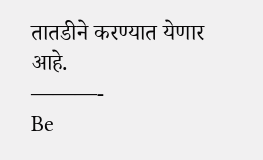तातडीने करण्यात येणार आहे.
———-
Be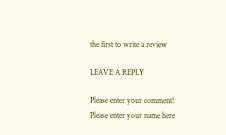the first to write a review

LEAVE A REPLY

Please enter your comment!
Please enter your name here